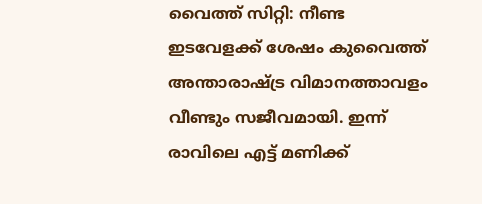വൈത്ത് സിറ്റി: നീണ്ട ഇടവേളക്ക് ശേഷം കുവൈത്ത് അന്താരാഷ്ട്ര വിമാനത്താവളം വീണ്ടും സജീവമായി. ഇന്ന് രാവിലെ എട്ട് മണിക്ക്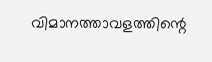വിമാനത്താവളത്തിന്റെ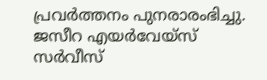പ്രവർത്തനം പുനരാരംഭിച്ചു. ജസീറ എയർവേയ്സ് സർവീസ്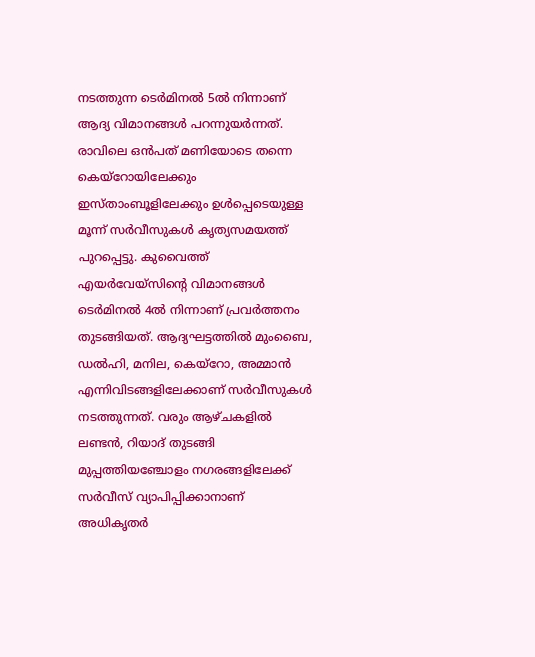നടത്തുന്ന ടെർമിനൽ 5ൽ നിന്നാണ് ആദ്യ വിമാനങ്ങൾ പറന്നുയർന്നത്. രാവിലെ ഒൻപത് മണിയോടെ തന്നെ കെയ്റോയിലേക്കും ഇസ്താംബൂളിലേക്കും ഉൾപ്പെടെയുള്ള മൂന്ന് സർവീസുകൾ കൃത്യസമയത്ത് പുറപ്പെട്ടു. കുവൈത്ത് എയർവേയ്സിന്റെ വിമാനങ്ങൾ ടെർമിനൽ 4ൽ നിന്നാണ് പ്രവർത്തനം തുടങ്ങിയത്. ആദ്യഘട്ടത്തിൽ മുംബൈ, ഡൽഹി, മനില, കെയ്റോ, അമ്മാൻ എന്നിവിടങ്ങളിലേക്കാണ് സർവീസുകൾ നടത്തുന്നത്. വരും ആഴ്ചകളിൽ ലണ്ടൻ, റിയാദ് തുടങ്ങി മുപ്പത്തിയഞ്ചോളം നഗരങ്ങളിലേക്ക് സർവീസ് വ്യാപിപ്പിക്കാനാണ് അധികൃതർ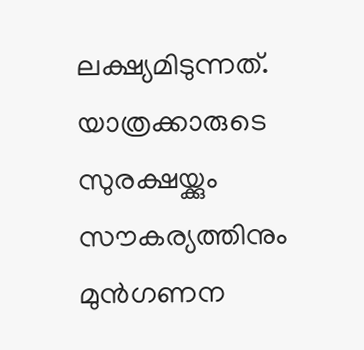ലക്ഷ്യമിടുന്നത്.
യാത്രക്കാരുടെ സുരക്ഷയ്ക്കും സൗകര്യത്തിനും മുൻഗണന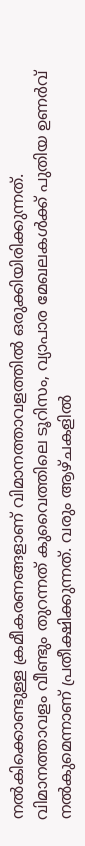നൽകിക്കൊണ്ടുള്ള ക്രമീകരണങ്ങളാണ് വിമാനത്താവളത്തിൽ ഒരുക്കിയിരിക്കുന്നത്. വിമാനത്താവളം വീണ്ടും തുറന്നത് കുവൈത്തിലെ ടൂറിസം, വ്യാപാര മേഖലകൾക്ക് പുതിയ ഉണർവ് നൽകുമെന്നാണ് പ്രതീക്ഷിക്കുന്നത്. വരും ആഴ്ചകളിൽ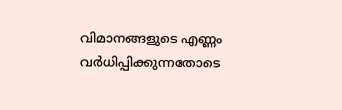വിമാനങ്ങളുടെ എണ്ണം വർധിപ്പിക്കുന്നതോടെ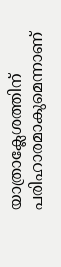യാത്രാക്ലേശത്തിന് പരിഹാരമാകുമെന്നാണ്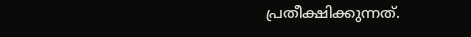പ്രതീക്ഷിക്കുന്നത്.